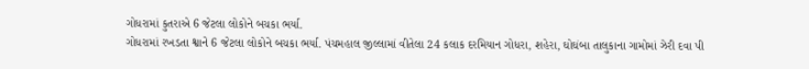ગોધરામાં કુતરાએ 6 જેટલા લોકોને બચકા ભર્યા.
ગોધરામાં રખડતા શ્વાને 6 જેટલા લોકોને બચકા ભર્યા. પંચમહાલ જીલ્લામાં વીતેલા 24 કલાક દરમિયાન ગોધરા, શહેરા, ઘોઘંબા તાલુકાના ગામોમાં ઝેરી દવા પી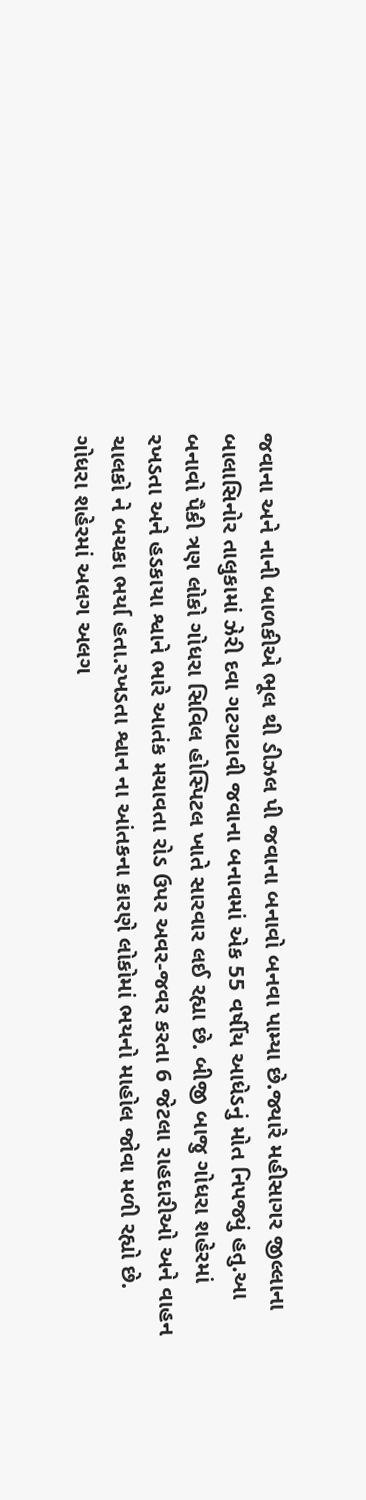જવાના અને નાની બાળકીએ ભૂલ થી ડીઝલ પી જવાના બનાવો બનવા પામ્યા છે.જ્યારે મહીસાગર જીલ્લાના બાલાસિનોર તાલુકામાં ઝેરી દવા ગટગટાવી જવાના બનાવમાં એક 55 વર્ષીય આધેડનું મોત નિપજ્યું હતુ.આ બનાવો પૈકી ત્રણ લોકો ગોધરા સિવિલ હોસ્પિટલ ખાતે સારવાર લઈ રહ્યા છે. બીજી બાજુ ગોધરા શહેરમાં રખડતા અને હડકાયા શ્વાને ભારે આતંક મચાવતા રોડ ઉપર અવર-જવર કરતા 6 જેટલા રાહદારીઓ અને વાહન ચાલકો ને બચકા ભર્યા હતા.રખડતા શ્વાન ના આંતકના કારણે લોકોમાં ભયનો માહોલ જોવા મળી રહ્યો છે. ગોધરા શહેરમાં અલગ અલગ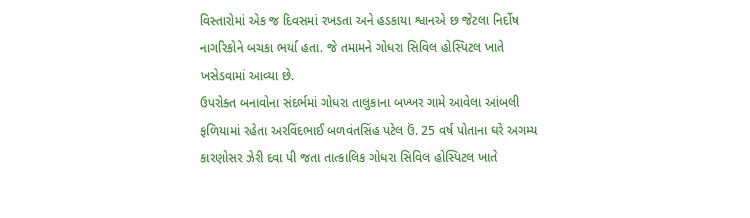વિસ્તારોમાં એક જ દિવસમાં રખડતા અને હડકાયા શ્વાનએ છ જેટલા નિર્દોષ નાગરિકોને બચકા ભર્યા હતા. જે તમામને ગોધરા સિવિલ હોસ્પિટલ ખાતે ખસેડવામાં આવ્યા છે.
ઉપરોક્ત બનાવોના સંદર્ભમાં ગોધરા તાલુકાના બખ્ખર ગામે આવેલા આંબલી ફળિયામાં રહેતા અરવિંદભાઈ બળવંતસિંહ પટેલ ઉં. 25 વર્ષ પોતાના ઘરે અગમ્ય કારણોસર ઝેરી દવા પી જતા તાત્કાલિક ગોધરા સિવિલ હોસ્પિટલ ખાતે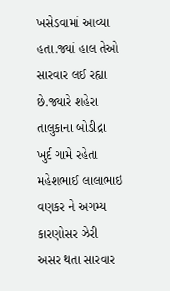ખસેડવામાં આવ્યા હતા.જ્યાં હાલ તેઓ સારવાર લઈ રહ્યા છે.જ્યારે શહેરા તાલુકાના બોડીદ્રા ખુર્દ ગામે રહેતા મહેશભાઈ લાલાભાઇ વણકર ને અગમ્ય કારણોસર ઝેરી અસર થતા સારવાર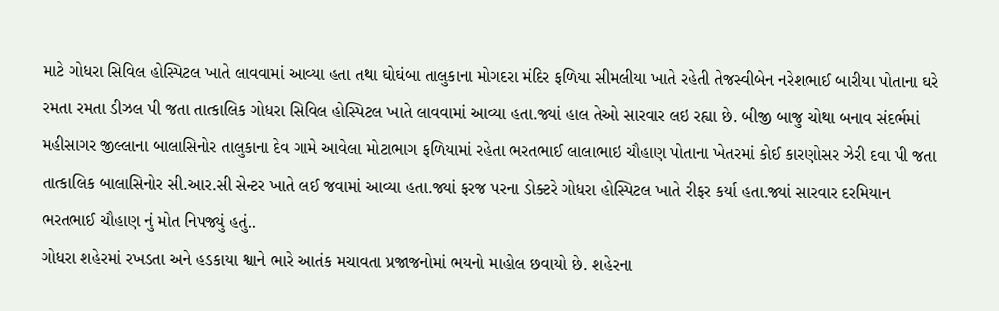માટે ગોધરા સિવિલ હોસ્પિટલ ખાતે લાવવામાં આવ્યા હતા તથા ઘોઘંબા તાલુકાના મોગદરા મંદિર ફળિયા સીમલીયા ખાતે રહેતી તેજસ્વીબેન નરેશભાઈ બારીયા પોતાના ઘરે રમતા રમતા ડીઝલ પી જતા તાત્કાલિક ગોધરા સિવિલ હોસ્પિટલ ખાતે લાવવામાં આવ્યા હતા.જ્યાં હાલ તેઓ સારવાર લઇ રહ્યા છે. બીજી બાજુ ચોથા બનાવ સંદર્ભમાં મહીસાગર જીલ્લાના બાલાસિનોર તાલુકાના દેવ ગામે આવેલા મોટાભાગ ફળિયામાં રહેતા ભરતભાઈ લાલાભાઇ ચૌહાણ પોતાના ખેતરમાં કોઈ કારણોસર ઝેરી દવા પી જતા તાત્કાલિક બાલાસિનોર સી.આર.સી સેન્ટર ખાતે લઈ જવામાં આવ્યા હતા.જ્યાં ફરજ પરના ડોક્ટરે ગોધરા હોસ્પિટલ ખાતે રીફર કર્યા હતા.જ્યાં સારવાર દરમિયાન ભરતભાઈ ચૌહાણ નું મોત નિપજ્યું હતું..
ગોધરા શહેરમાં રખડતા અને હડકાયા શ્વાને ભારે આતંક મચાવતા પ્રજાજનોમાં ભયનો માહોલ છવાયો છે. શહેરના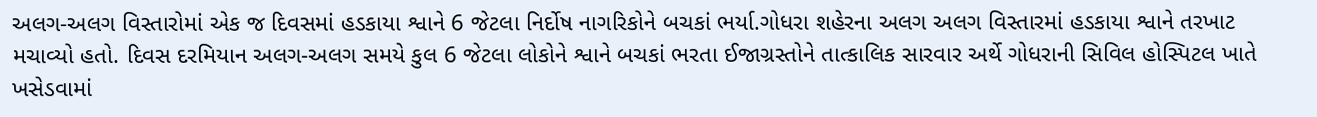અલગ-અલગ વિસ્તારોમાં એક જ દિવસમાં હડકાયા શ્વાને 6 જેટલા નિર્દોષ નાગરિકોને બચકાં ભર્યા.ગોધરા શહેરના અલગ અલગ વિસ્તારમાં હડકાયા શ્વાને તરખાટ મચાવ્યો હતો. દિવસ દરમિયાન અલગ-અલગ સમયે કુલ 6 જેટલા લોકોને શ્વાને બચકાં ભરતા ઈજાગ્રસ્તોને તાત્કાલિક સારવાર અર્થે ગોધરાની સિવિલ હોસ્પિટલ ખાતે ખસેડવામાં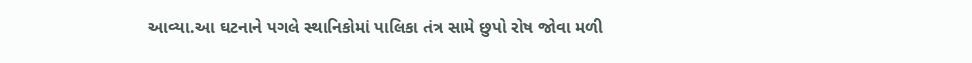આવ્યા.આ ઘટનાને પગલે સ્થાનિકોમાં પાલિકા તંત્ર સામે છુપો રોષ જોવા મળી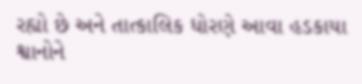રહ્યો છે અને તાત્કાલિક ધોરણે આવા હડકાયા શ્વાનોને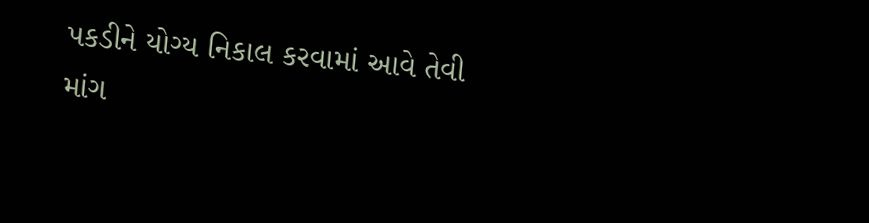પકડીને યોગ્ય નિકાલ કરવામાં આવે તેવી માંગ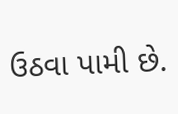ઉઠવા પામી છે.